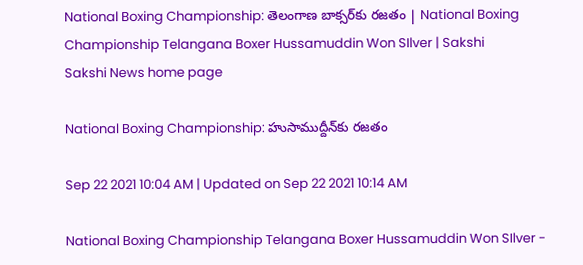National Boxing Championship: తెలంగాణ బాక్సర్‌కు రజతం | National Boxing Championship Telangana Boxer Hussamuddin Won SIlver | Sakshi
Sakshi News home page

National Boxing Championship: హుసాముద్దీన్‌కు రజతం

Sep 22 2021 10:04 AM | Updated on Sep 22 2021 10:14 AM

National Boxing Championship Telangana Boxer Hussamuddin Won SIlver -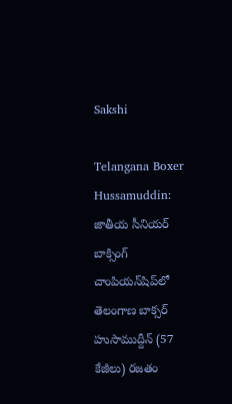Sakshi

Telangana Boxer Hussamuddin: జాతీయ సీనియర్‌ బాక్సింగ్‌ చాంపియన్‌షిప్‌లో తెలంగాణ బాక్సర్‌ హుసాముద్దీన్‌ (57 కేజీలు) రజతం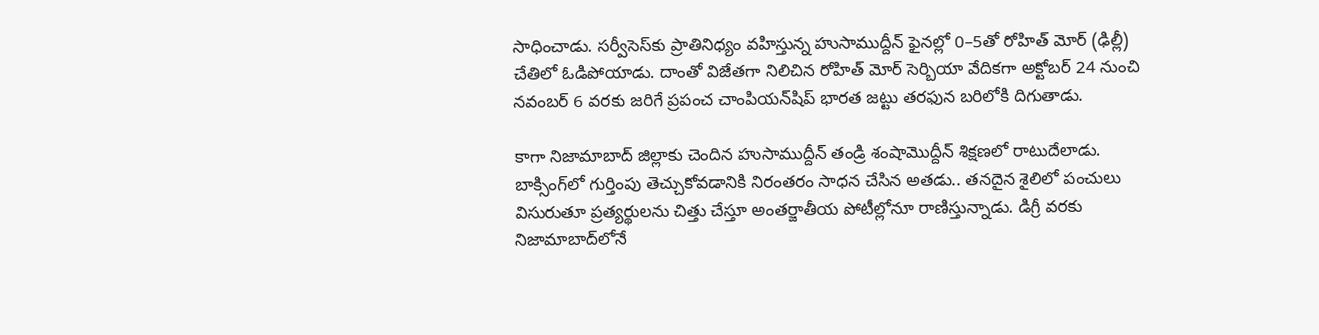సాధించాడు. సర్వీసెస్‌కు ప్రాతినిధ్యం వహిస్తున్న హుసాముద్దీన్‌ ఫైనల్లో 0–5తో రోహిత్‌ మోర్‌ (ఢిల్లీ) చేతిలో ఓడిపోయాడు. దాంతో విజేతగా నిలిచిన రోహిత్‌ మోర్‌ సెర్బియా వేదికగా అక్టోబర్‌ 24 నుంచి నవంబర్‌ 6 వరకు జరిగే ప్రపంచ చాంపియన్‌షిప్‌ భారత జట్టు తరఫున బరిలోకి దిగుతాడు.

కాగా నిజామాబాద్‌ జిల్లాకు చెందిన హుసాముద్దీన్‌ తండ్రి శంషామొద్దీన్‌ శిక్షణలో రాటుదేలాడు. బాక్సింగ్‌లో గుర్తింపు తెచ్చుకోవడానికి నిరంతరం సాధన చేసిన అతడు.. తనదైన శైలిలో పంచులు విసురుతూ ప్రత్యర్థులను చిత్తు చేస్తూ అంతర్జాతీయ పోటీల్లోనూ రాణిస్తున్నాడు. డిగ్రీ వరకు నిజామాబాద్‌లోనే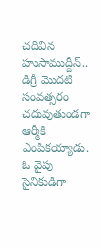చదివిన హుసాముద్దీన్‌.. డిగ్రీ మొదటి సంవత్సరం చదువుతుండగా ఆర్మీకి ఎంపికయ్యాడు. ఓ వైపు సైనికుడిగా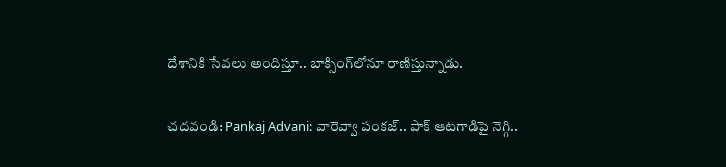దేశానికి సేవలు అందిస్తూ.. బాక్సింగ్‌లోనూ రాణిస్తున్నాడు.

చదవండి: Pankaj Advani: వారెవ్వా పంకజ్‌.. పాక్‌ ఆటగాడిపై నెగ్గి..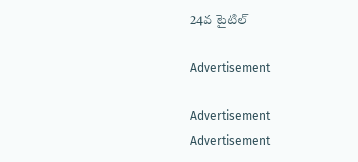24వ టైటిల్‌

Advertisement

Advertisement
Advertisement